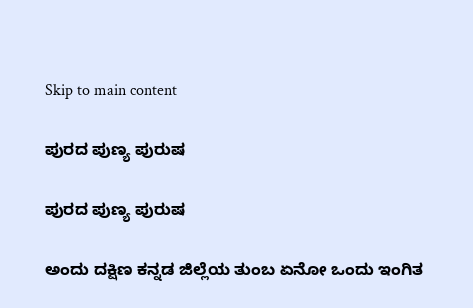Skip to main content

ಪುರದ ಪುಣ್ಯ ಪುರುಷ

ಪುರದ ಪುಣ್ಯ ಪುರುಷ

ಅಂದು ದಕ್ಷಿಣ ಕನ್ನಡ ಜಿಲ್ಲೆಯ ತುಂಬ ಏನೋ ಒಂದು ಇಂಗಿತ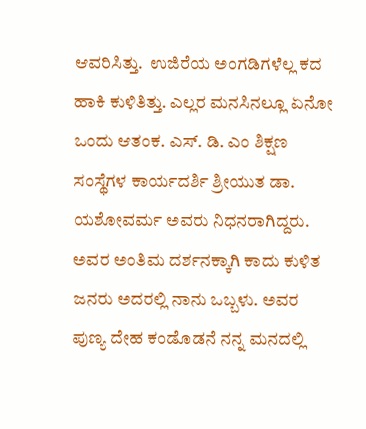ಆವರಿಸಿತ್ತು.  ಉಜಿರೆಯ ಅಂಗಡಿಗಳೆಲ್ಲ ಕದ ಹಾಕಿ ಕುಳಿತಿತ್ತು. ಎಲ್ಲರ ಮನಸಿನಲ್ಲೂ ಏನೋ ಒಂದು ಆತಂಕ. ಎಸ್. ಡಿ. ಎಂ ಶಿಕ್ಷಣ ಸಂಸ್ಥೆಗಳ ಕಾರ್ಯದರ್ಶಿ ಶ್ರೀಯುತ ಡಾ. ಯಶೋವರ್ಮ ಅವರು ನಿಧನರಾಗಿದ್ದರು. ಅವರ ಅಂತಿಮ ದರ್ಶನಕ್ಕಾಗಿ ಕಾದು ಕುಳಿತ ಜನರು ಅದರಲ್ಲಿ ನಾನು ಒಬ್ಬಳು. ಅವರ ಪುಣ್ಯ ದೇಹ ಕಂಡೊಡನೆ ನನ್ನ ಮನದಲ್ಲಿ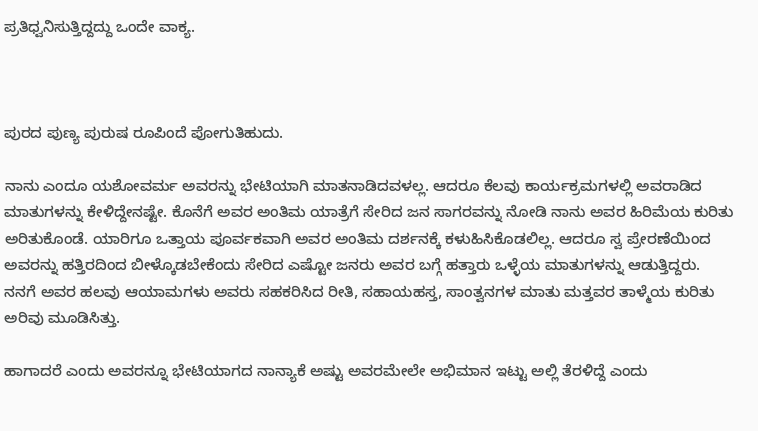ಪ್ರತಿಧ್ವನಿಸುತ್ತಿದ್ದದ್ದು ಒಂದೇ ವಾಕ್ಯ.



ಪುರದ ಪುಣ್ಯ ಪುರುಷ ರೂಪಿಂದೆ ಪೋಗುತಿಹುದು.

ನಾನು ಎಂದೂ ಯಶೋವರ್ಮ ಅವರನ್ನು ಭೇಟಿಯಾಗಿ ಮಾತನಾಡಿದವಳಲ್ಲ. ಆದರೂ ಕೆಲವು ಕಾರ್ಯಕ್ರಮಗಳಲ್ಲಿ ಅವರಾಡಿದ ಮಾತುಗಳನ್ನು ಕೇಳಿದ್ದೇನಷ್ಟೇ. ಕೊನೆಗೆ ಅವರ ಅಂತಿಮ ಯಾತ್ರೆಗೆ ಸೇರಿದ ಜನ ಸಾಗರವನ್ನು ನೋಡಿ ನಾನು ಅವರ ಹಿರಿಮೆಯ ಕುರಿತು ಅರಿತುಕೊಂಡೆ. ಯಾರಿಗೂ ಒತ್ತಾಯ ಪೂರ್ವಕವಾಗಿ ಅವರ ಅಂತಿಮ‌ ದರ್ಶನಕ್ಕೆ ಕಳುಹಿಸಿಕೊಡಲಿಲ್ಲ. ಆದರೂ ಸ್ವ ಪ್ರೇರಣೆಯಿಂದ ಅವರನ್ನು ಹತ್ತಿರದಿಂದ ಬೀಳ್ಕೊಡಬೇಕೆಂದು ಸೇರಿದ ಎಷ್ಟೋ ಜನರು ಅವರ ಬಗ್ಗೆ ಹತ್ತಾರು ಒಳ್ಳೆಯ ಮಾತುಗಳನ್ನು ಆಡುತ್ತಿದ್ದರು‌. ನನಗೆ ಅವರ ಹಲವು ಆಯಾಮಗಳು ಅವರು ಸಹಕರಿಸಿದ ರೀತಿ, ಸಹಾಯಹಸ್ತ, ಸಾಂತ್ವನಗಳ ಮಾತು ಮತ್ತವರ ತಾಳ್ಮೆಯ ಕುರಿತು ಅರಿವು ಮೂಡಿಸಿತ್ತು.

ಹಾಗಾದರೆ ಎಂದು ಅವರನ್ನೂ ಭೇಟಿಯಾಗದ ನಾನ್ಯಾಕೆ ಅಷ್ಟು ಅವರಮೇಲೇ ಅಭಿಮಾನ ಇಟ್ಟು ಅಲ್ಲಿ ತೆರಳಿದ್ದೆ ಎಂದು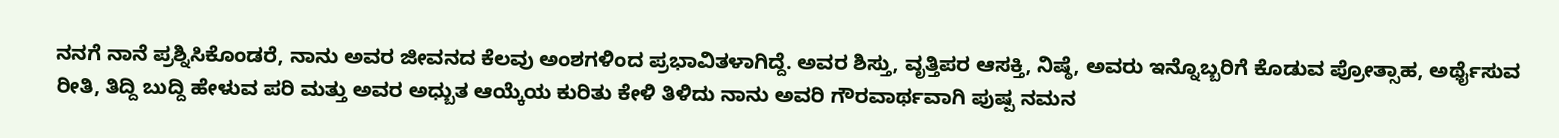ನನಗೆ ನಾನೆ ಪ್ರಶ್ನಿಸಿಕೊಂಡರೆ, ನಾನು ಅವರ ಜೀವನದ ಕೆಲವು ಅಂಶಗಳಿಂದ ಪ್ರಭಾವಿತಳಾಗಿದ್ದೆ. ಅವರ ಶಿಸ್ತು, ವೃತ್ತಿಪರ ಆಸಕ್ತಿ, ನಿಷ್ಠೆ, ಅವರು ಇನ್ನೊಬ್ಬರಿಗೆ ಕೊಡುವ ಪ್ರೋತ್ಸಾಹ, ಅರ್ಥೈಸುವ ರೀತಿ, ತಿದ್ದಿ ಬುದ್ದಿ ಹೇಳುವ ಪರಿ ಮತ್ತು ಅವರ ಅಧ್ಬುತ ಆಯ್ಕೆಯ ಕುರಿತು ಕೇಳಿ ತಿಳಿದು ನಾನು ಅವರಿ ಗೌರವಾರ್ಥವಾಗಿ ಪುಷ್ಪ ನಮನ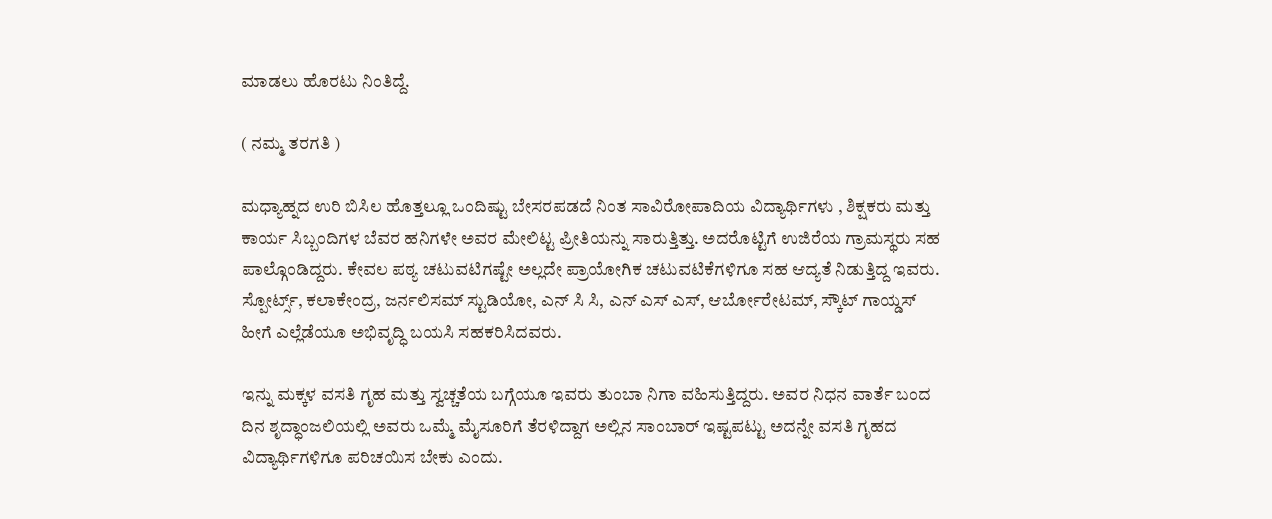ಮಾಡಲು ಹೊರಟು ನಿಂತಿದ್ದೆ.

( ನಮ್ಮ ತರಗತಿ )

ಮಧ್ಯಾಹ್ನದ ಉರಿ ಬಿಸಿಲ ಹೊತ್ತಲ್ಲೂ ಒಂದಿಷ್ಟು ಬೇಸರಪಡದೆ ನಿಂತ ಸಾವಿರೋಪಾದಿಯ ವಿದ್ಯಾರ್ಥಿಗಳು , ಶಿಕ್ಷಕರು ಮತ್ತು ಕಾರ್ಯ ಸಿಬ್ಬಂದಿಗಳ ಬೆವರ ಹನಿಗಳೇ ಅವರ ಮೇಲಿಟ್ಟ ಪ್ರೀತಿಯನ್ನು ಸಾರುತ್ತಿತ್ತು. ಅದರೊಟ್ಟಿಗೆ ಉಜಿರೆಯ ಗ್ರಾಮಸ್ಥರು ಸಹ ಪಾಲ್ಗೊಂಡಿದ್ದರು. ಕೇವಲ‌ ಪಠ್ಯ ಚಟುವಟಿಗಷ್ಟೇ ಅಲ್ಲದೇ ಪ್ರಾಯೋಗಿಕ ಚಟುವಟಿಕೆಗಳಿಗೂ ಸಹ ಆದ್ಯತೆ ನಿಡುತ್ತಿದ್ದ ಇವರು. ಸ್ಪೋರ್ಟ್ಸ್, ಕಲಾಕೇಂದ್ರ, ಜರ್ನಲಿಸಮ್ ಸ್ಟುಡಿಯೋ, ಎನ್ ಸಿ ಸಿ, ಎನ್ ಎಸ್ ಎಸ್, ಆರ್ಬೋರೇಟಮ್, ಸ್ಕೌಟ್ ಗಾಯ್ಡಸ್ ಹೀಗೆ ಎಲ್ಲೆಡೆಯೂ ಅಭಿವೃದ್ಧಿ ಬಯಸಿ ಸಹಕರಿಸಿದವರು.

ಇನ್ನು ಮಕ್ಕಳ ವಸತಿ ಗೃಹ ಮತ್ತು ಸ್ವಚ್ಚತೆಯ ಬಗ್ಗೆಯೂ ಇವರು ತುಂಬಾ ನಿಗಾ ವಹಿಸುತ್ತಿದ್ದರು. ಅವರ ನಿಧನ ವಾರ್ತೆ ಬಂದ ದಿನ ಶೃದ್ಧಾಂಜಲಿಯಲ್ಲಿ ಅವರು ಒಮ್ಮೆ ಮೈಸೂರಿಗೆ ತೆರಳಿದ್ದಾಗ ಅಲ್ಲಿನ ಸಾಂಬಾರ್ ಇಷ್ಟಪಟ್ಟು ಅದನ್ನೇ ವಸತಿ ಗೃಹದ ವಿದ್ಯಾರ್ಥಿಗಳಿಗೂ ಪರಿಚಯಿಸ ಬೇಕು ಎಂದು.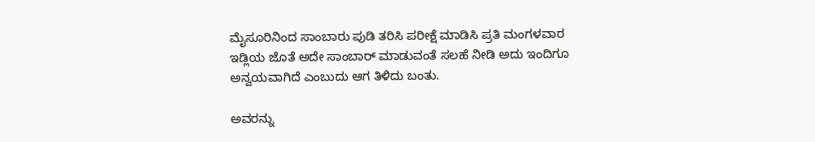ಮೈಸೂರಿನಿಂದ ಸಾಂಬಾರು ಪುಡಿ ತರಿಸಿ ಪರೀಕ್ಷೆ ಮಾಡಿಸಿ ಪ್ರತಿ‌ ಮಂಗಳವಾರ ಇಡ್ಲಿಯ ಜೊತೆ ಅದೇ ಸಾಂಬಾರ್ ಮಾಡುವಂತೆ ಸಲಹೆ ನೀಡಿ ಅದು ಇಂದಿಗೂ ಅನ್ವಯವಾಗಿದೆ ಎಂಬುದು ಆಗ ತಿಳಿದು ಬಂತು.

ಅವರನ್ನು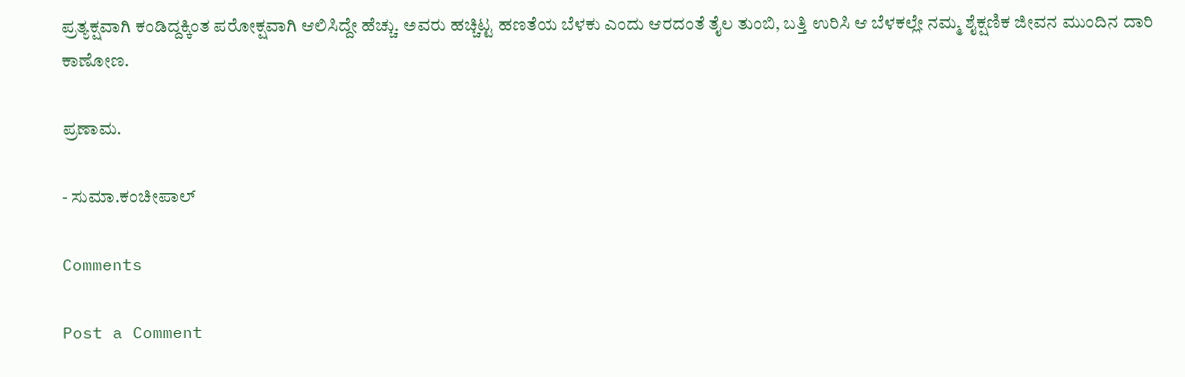ಪ್ರತ್ಯಕ್ಷವಾಗಿ ಕಂಡಿದ್ದಕ್ಕಿಂತ ಪರೋಕ್ಷವಾಗಿ ಆಲಿಸಿದ್ದೇ ಹೆಚ್ಚು. ಅವರು ಹಚ್ಚಿಟ್ಟ ಹಣತೆಯ ಬೆಳಕು ಎಂದು ಆರದಂತೆ ತೈಲ ತುಂಬಿ, ಬತ್ತಿ ಉರಿಸಿ ಆ ಬೆಳಕಲ್ಲೇ ನಮ್ಮ‌ ಶೈಕ್ಷಣಿಕ ಜೀವನ ಮುಂದಿನ ದಾರಿ ಕಾಣೋಣ.

ಪ್ರಣಾಮ.

- ಸುಮಾ.ಕಂಚೀಪಾಲ್

Comments

Post a Comment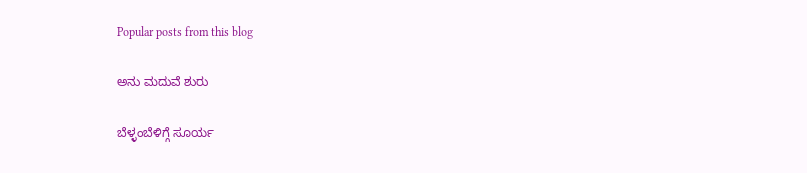Popular posts from this blog

ಅನು ಮದುವೆ ಶುರು

ಬೆಳ್ಳಂಬೆಳಿಗ್ಗೆ ಸೂರ್ಯ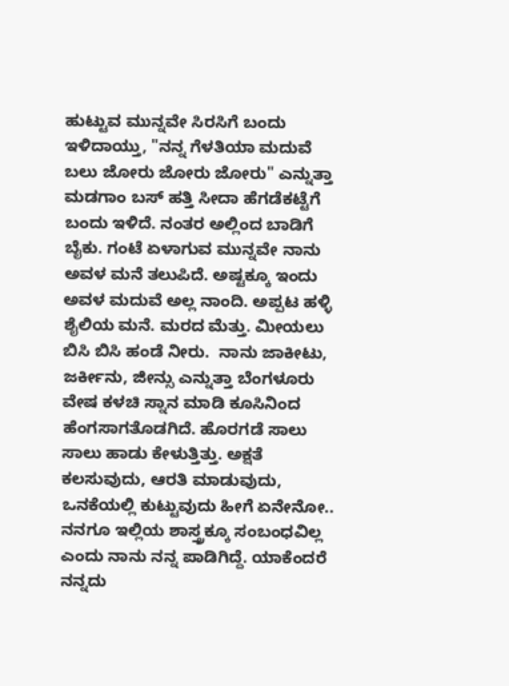ಹುಟ್ಟುವ ಮುನ್ನವೇ ಸಿರಸಿಗೆ ಬಂದು ಇಳಿದಾಯ್ತು, "ನನ್ನ ಗೆಳತಿಯಾ ಮದುವೆ ಬಲು ಜೋರು ಜೋರು ಜೋರು" ಎನ್ನುತ್ತಾ ಮಡಗಾಂ ಬಸ್ ಹತ್ತಿ ಸೀದಾ ಹೆಗಡೆಕಟ್ಟೆಗೆ ಬಂದು ಇಳಿದೆ. ನಂತರ ಅಲ್ಲಿಂದ ಬಾಡಿಗೆ ಬೈಕು. ಗಂಟೆ ಏಳಾಗುವ ಮುನ್ನವೇ ನಾನು ಅವಳ ಮನೆ ತಲುಪಿದೆ. ಅಷ್ಟಕ್ಕೂ ಇಂದು ಅವಳ ಮದುವೆ ಅಲ್ಲ ನಾಂದಿ. ಅಪ್ಪಟ ಹಳ್ಳಿ ಶೈಲಿಯ ಮನೆ. ಮರದ ಮೆತ್ತು. ಮೀಯಲು ಬಿಸಿ ಬಿಸಿ ಹಂಡೆ ನೀರು.  ನಾನು ಜಾಕೀಟು, ಜರ್ಕೀನು, ಜೀನ್ಸು ಎನ್ನುತ್ತಾ ಬೆಂಗಳೂರು ವೇಷ ಕಳಚಿ ಸ್ನಾನ ಮಾಡಿ ಕೂಸಿನಿಂದ ಹೆಂಗಸಾಗತೊಡಗಿದೆ. ಹೊರಗಡೆ ಸಾಲು ಸಾಲು ಹಾಡು ಕೇಳುತ್ತಿತ್ತು. ಅಕ್ಷತೆ ಕಲಸುವುದು, ಆರತಿ ಮಾಡುವುದು, ಒನಕೆಯಲ್ಲಿ ಕುಟ್ಟುವುದು ಹೀಗೆ ಏನೇನೋ.. ನನಗೂ ಇಲ್ಲಿಯ ಶಾಸ್ತ್ರಕ್ಕೂ ಸಂಬಂಧವಿಲ್ಲ ಎಂದು ನಾನು ನನ್ನ ಪಾಡಿಗಿದ್ದೆ. ಯಾಕೆಂದರೆ ನನ್ನದು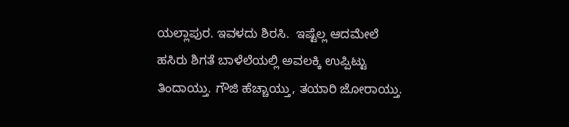ಯಲ್ಲಾಪುರ. ಇವಳದು ಶಿರಸಿ.  ಇಷ್ಟೆಲ್ಲ ಆದಮೇಲೆ ಹಸಿರು ಶಿಗತೆ ಬಾಳೆಲೆಯಲ್ಲಿ ಅವಲಕ್ಕಿ ಉಪ್ಪಿಟ್ಟು ತಿಂದಾಯ್ತು. ಗೌಜಿ ಹೆಚ್ಚಾಯ್ತು, ತಯಾರಿ ಜೋರಾಯ್ತು.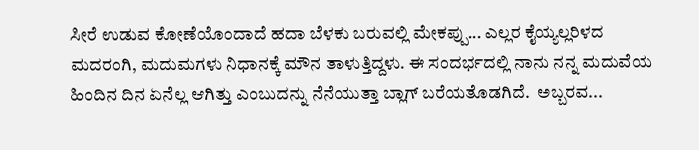ಸೀರೆ ಉಡುವ ಕೋಣೆಯೊಂದಾದೆ ಹದಾ ಬೆಳಕು ಬರುವಲ್ಲಿ ಮೇಕಪ್ಪು... ಎಲ್ಲರ ಕೈಯ್ಯಲ್ಲರಿಳದ ಮದರಂಗಿ, ಮದುಮಗಳು ನಿಧಾನಕ್ಕೆ ಮೌನ ತಾಳುತ್ತಿದ್ದಳು. ಈ ಸಂದರ್ಭದಲ್ಲಿ ನಾನು ನನ್ನ ಮದುವೆಯ ಹಿಂದಿನ ದಿನ ಏನೆಲ್ಲ ಆಗಿತ್ತು ಎಂಬುದನ್ನು ನೆನೆಯುತ್ತಾ ಬ್ಲಾಗ್ ಬರೆಯತೊಡಗಿದೆ.  ಅಬ್ಬರವ...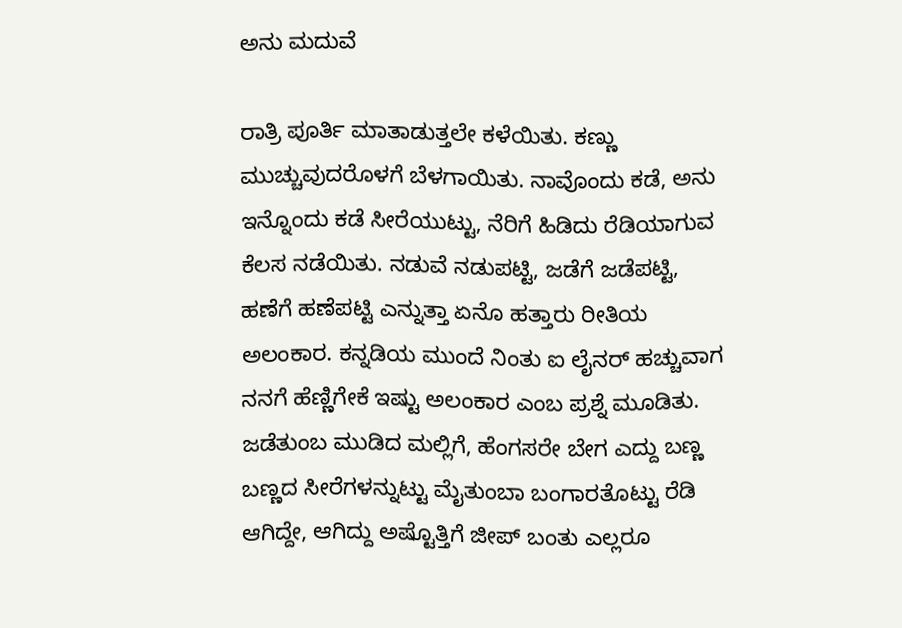ಅನು ಮದುವೆ

ರಾತ್ರಿ ಪೂರ್ತಿ ಮಾತಾಡುತ್ತಲೇ ಕಳೆಯಿತು. ಕಣ್ಣು ಮುಚ್ಚುವುದರೊಳಗೆ ಬೆಳಗಾಯಿತು. ನಾವೊಂದು ಕಡೆ, ಅನು ಇನ್ನೊಂದು ಕಡೆ ಸೀರೆಯುಟ್ಟು, ನೆರಿಗೆ ಹಿಡಿದು ರೆಡಿಯಾಗುವ ಕೆಲಸ ನಡೆಯಿತು. ನಡುವೆ ನಡುಪಟ್ಟಿ, ಜಡೆಗೆ ಜಡೆಪಟ್ಟಿ, ಹಣೆಗೆ ಹಣೆಪಟ್ಟಿ ಎನ್ನುತ್ತಾ ಏನೊ ಹತ್ತಾರು ರೀತಿಯ ಅಲಂಕಾರ. ಕನ್ನಡಿಯ ಮುಂದೆ ನಿಂತು ಐ ಲೈನರ್ ಹಚ್ಚುವಾಗ ನನಗೆ ಹೆಣ್ಣಿಗೇಕೆ ಇಷ್ಟು ಅಲಂಕಾರ ಎಂಬ ಪ್ರಶ್ನೆ ಮೂಡಿತು.  ಜಡೆತುಂಬ ಮುಡಿದ ಮಲ್ಲಿಗೆ, ಹೆಂಗಸರೇ ಬೇಗ ಎದ್ದು ಬಣ್ಣ ಬಣ್ಣದ ಸೀರೆಗಳನ್ನುಟ್ಟು ಮೈತುಂಬಾ ಬಂಗಾರತೊಟ್ಟು ರೆಡಿ ಆಗಿದ್ದೇ, ಆಗಿದ್ದು ಅಷ್ಟೊತ್ತಿಗೆ ಜೀಪ್ ಬಂತು ಎಲ್ಲರೂ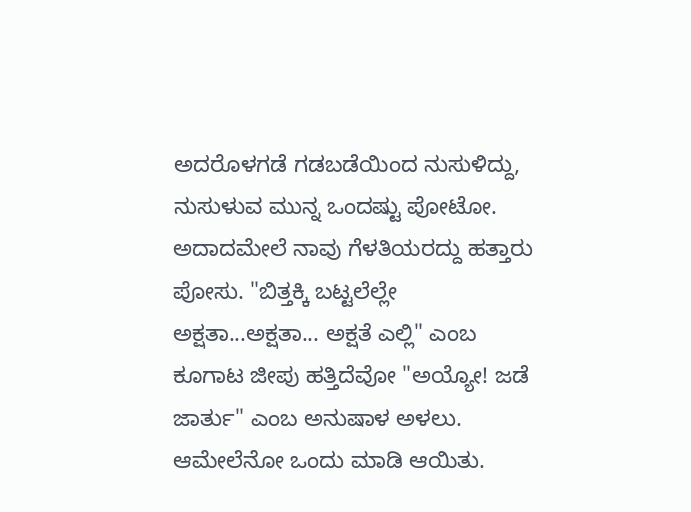ಅದರೊಳಗಡೆ ಗಡಬಡೆಯಿಂದ ನುಸುಳಿದ್ದು, ನುಸುಳುವ ಮುನ್ನ ಒಂದಷ್ಟು ಪೋಟೋ. ಅದಾದಮೇಲೆ ನಾವು ಗೆಳತಿಯರದ್ದು ಹತ್ತಾರು ಪೋಸು. "ಬಿತ್ತಕ್ಕಿ ಬಟ್ಟಲೆಲ್ಲೇ ಅಕ್ಷತಾ...ಅಕ್ಷತಾ... ಅಕ್ಷತೆ ಎಲ್ಲಿ" ಎಂಬ ಕೂಗಾಟ ಜೀಪು ಹತ್ತಿದೆವೋ "ಅಯ್ಯೋ! ಜಡೆ ಜಾರ್ತು" ಎಂಬ ಅನುಷಾಳ ಅಳಲು.  ಆಮೇಲೆನೋ ಒಂದು ಮಾಡಿ ಆಯಿತು.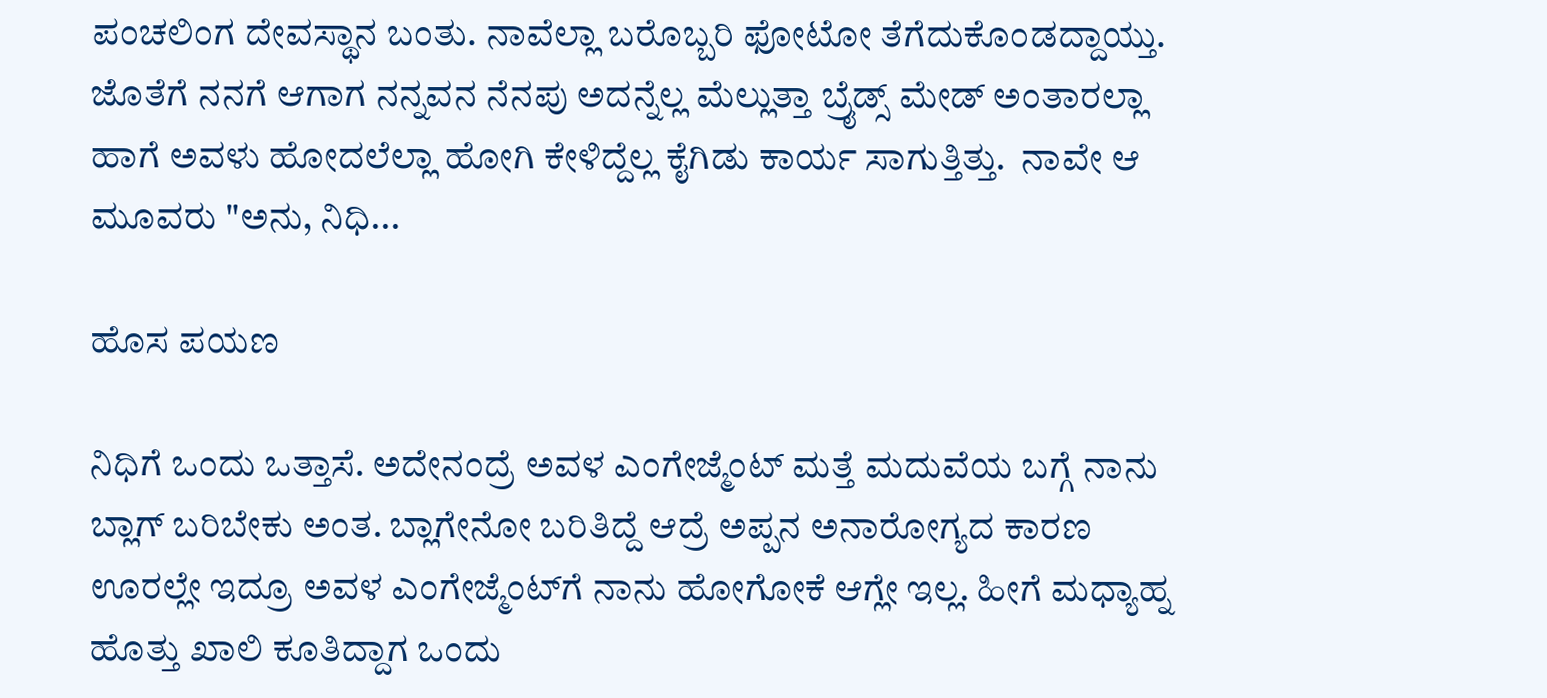ಪಂಚಲಿಂಗ ದೇವಸ್ಥಾನ ಬಂತು. ನಾವೆಲ್ಲಾ ಬರೊಬ್ಬರಿ ಫೋಟೋ ತೆಗೆದುಕೊಂಡದ್ದಾಯ್ತು. ಜೊತೆಗೆ ನನಗೆ ಆಗಾಗ ನನ್ನವನ ನೆನಪು ಅದನ್ನೆಲ್ಲ ಮೆಲ್ಲುತ್ತಾ ಬ್ರೈಡ್ಸ್ ಮೇಡ್ ಅಂತಾರಲ್ಲಾ ಹಾಗೆ ಅವಳು ಹೋದಲೆಲ್ಲಾ ಹೋಗಿ ಕೇಳಿದ್ದೆಲ್ಲ ಕೈಗಿಡು ಕಾರ್ಯ ಸಾಗುತ್ತಿತ್ತು.  ನಾವೇ ಆ ಮೂವರು "ಅನು, ನಿಧಿ...

ಹೊಸ ಪಯಣ

ನಿಧಿಗೆ ಒಂದು ಒತ್ತಾಸೆ. ಅದೇನಂದ್ರೆ ಅವಳ ಎಂಗೇಜ್ಮೆಂಟ್‌ ಮತ್ತೆ ಮದುವೆಯ ಬಗ್ಗೆ ನಾನು ಬ್ಲಾಗ್‌ ಬರಿಬೇಕು ಅಂತ. ಬ್ಲಾಗೇನೋ ಬರಿತಿದ್ದೆ ಆದ್ರೆ ಅಪ್ಪನ ಅನಾರೋಗ್ಯದ ಕಾರಣ ಊರಲ್ಲೇ ಇದ್ರೂ ಅವಳ ಎಂಗೇಜ್ಮೆಂಟ್‌ಗೆ ನಾನು ಹೋಗೋಕೆ ಆಗ್ಲೇ ಇಲ್ಲ. ಹೀಗೆ ಮಧ್ಯಾಹ್ನ ಹೊತ್ತು ಖಾಲಿ ಕೂತಿದ್ದಾಗ ಒಂದು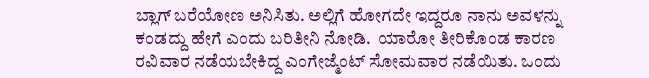ಬ್ಲಾಗ್‌ ಬರೆಯೋಣ ಅನಿಸಿತು. ಅಲ್ಲಿಗೆ ಹೋಗದೇ ಇದ್ದರೂ ನಾನು ಅವಳನ್ನು ಕಂಡದ್ದು ಹೇಗೆ ಎಂದು ಬರಿತೀನಿ ನೋಡಿ.  ಯಾರೋ ತೀರಿಕೊಂಡ ಕಾರಣ ರವಿವಾರ ನಡೆಯಬೇಕಿದ್ದ ಎಂಗೇಜ್ಮೆಂಟ್‌ ಸೋಮವಾರ ನಡೆಯಿತು. ಒಂದು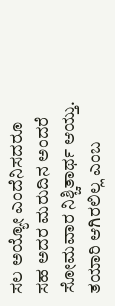ಸಲ ಅಯ್ಯೋ ಎಂದೆನಿಸದರೂ ಸಹ ಅದರ ಮರುದಿನ ಅಂದರೆ ಸೋಮವಾರ ನಿಶ್ಚಿತಾರ್ಥ ಆಯ್ತು. ತಯಾರಿ ಆಗಿರಲಿಲ್ಲ ಎಂಬ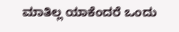ಮಾತಿಲ್ಲ ಯಾಕೆಂದರೆ ಒಂದು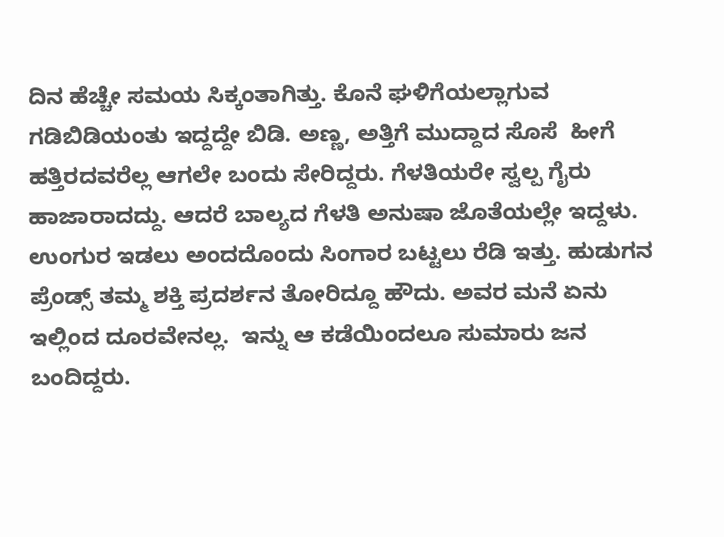ದಿನ ಹೆಚ್ಚೇ ಸಮಯ ಸಿಕ್ಕಂತಾಗಿತ್ತು. ಕೊನೆ ಘಳಿಗೆಯಲ್ಲಾಗುವ ಗಡಿಬಿಡಿಯಂತು ಇದ್ದದ್ದೇ ಬಿಡಿ. ಅಣ್ಣ, ಅತ್ತಿಗೆ ಮುದ್ದಾದ ಸೊಸೆ  ಹೀಗೆ ಹತ್ತಿರದವರೆಲ್ಲ ಆಗಲೇ ಬಂದು ಸೇರಿದ್ದರು. ಗೆಳತಿಯರೇ ಸ್ವಲ್ಪ ಗೈರು ಹಾಜಾರಾದದ್ದು. ಆದರೆ ಬಾಲ್ಯದ ಗೆಳತಿ ಅನುಷಾ ಜೊತೆಯಲ್ಲೇ ಇದ್ದಳು. ಉಂಗುರ ಇಡಲು ಅಂದದೊಂದು ಸಿಂಗಾರ ಬಟ್ಟಲು ರೆಡಿ ಇತ್ತು. ಹುಡುಗನ ಪ್ರೆಂಡ್ಸ್‌ ತಮ್ಮ ಶಕ್ತಿ ಪ್ರದರ್ಶನ ತೋರಿದ್ದೂ ಹೌದು. ಅವರ ಮನೆ ಏನು ಇಲ್ಲಿಂದ ದೂರವೇನಲ್ಲ.  ಇನ್ನು ಆ ಕಡೆಯಿಂದಲೂ ಸುಮಾರು ಜನ ಬಂದಿದ್ದರು.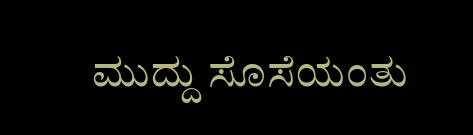ಮುದ್ದು ಸೊಸೆಯಂತು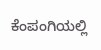ಕೆಂಪಂಗಿಯಲ್ಲಿ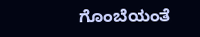ಗೊಂಬೆಯಂತೆ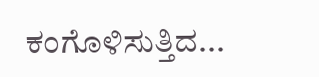ಕಂಗೊಳಿಸುತ್ತಿದ...